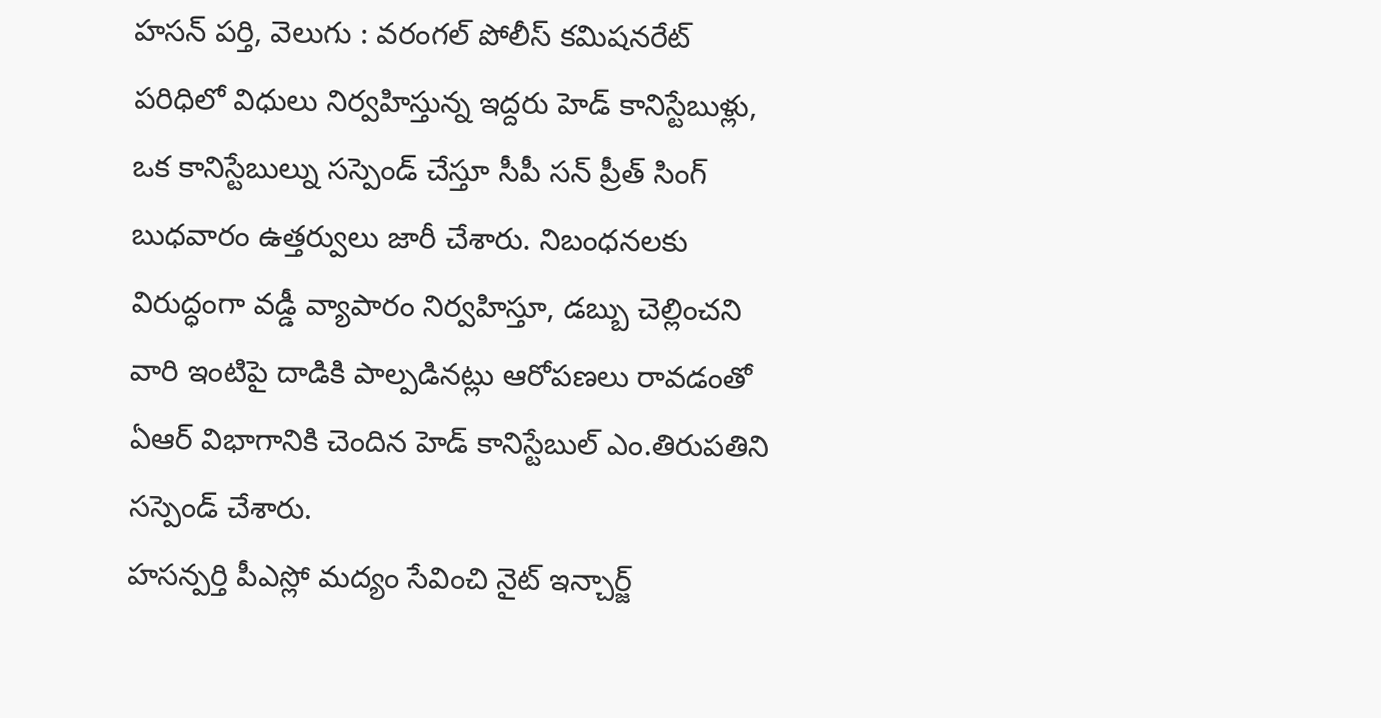హసన్ పర్తి, వెలుగు : వరంగల్ పోలీస్ కమిషనరేట్ పరిధిలో విధులు నిర్వహిస్తున్న ఇద్దరు హెడ్ కానిస్టేబుళ్లు, ఒక కానిస్టేబుల్ను సస్పెండ్ చేస్తూ సీపీ సన్ ప్రీత్ సింగ్ బుధవారం ఉత్తర్వులు జారీ చేశారు. నిబంధనలకు విరుద్ధంగా వడ్డీ వ్యాపారం నిర్వహిస్తూ, డబ్బు చెల్లించని వారి ఇంటిపై దాడికి పాల్పడినట్లు ఆరోపణలు రావడంతో ఏఆర్ విభాగానికి చెందిన హెడ్ కానిస్టేబుల్ ఎం.తిరుపతిని సస్పెండ్ చేశారు.
హసన్పర్తి పీఎస్లో మద్యం సేవించి నైట్ ఇన్చార్జ్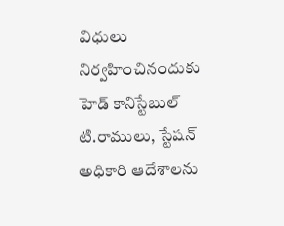విధులు నిర్వహించినందుకు హెడ్ కానిస్టేబుల్ టి.రాములు, స్టేషన్ అధికారి ఆదేశాలను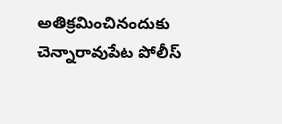అతిక్రమించినందుకు చెన్నారావుపేట పోలీస్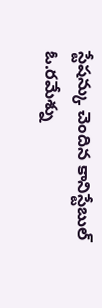స్టేషన్కు చెందిన కానిస్టేబుల్ ఓ.రమేశ్ను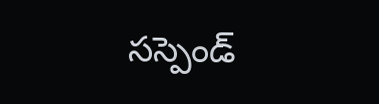సస్పెండ్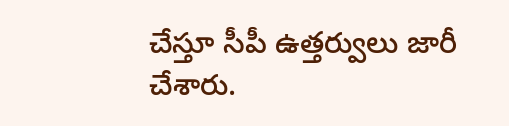చేస్తూ సీపీ ఉత్తర్వులు జారీ చేశారు.